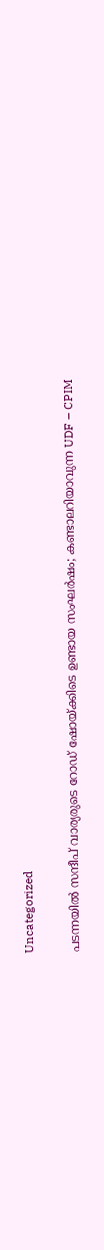Uncategorized

പടന്നയിൽ സന്ദീപ് വാര്യരുടെ റോഡ് ഷോയ്ക്കിടെ ഉണ്ടായ സംഘർഷം; കണ്ടാലറിയാവുന്ന UDF – CPIM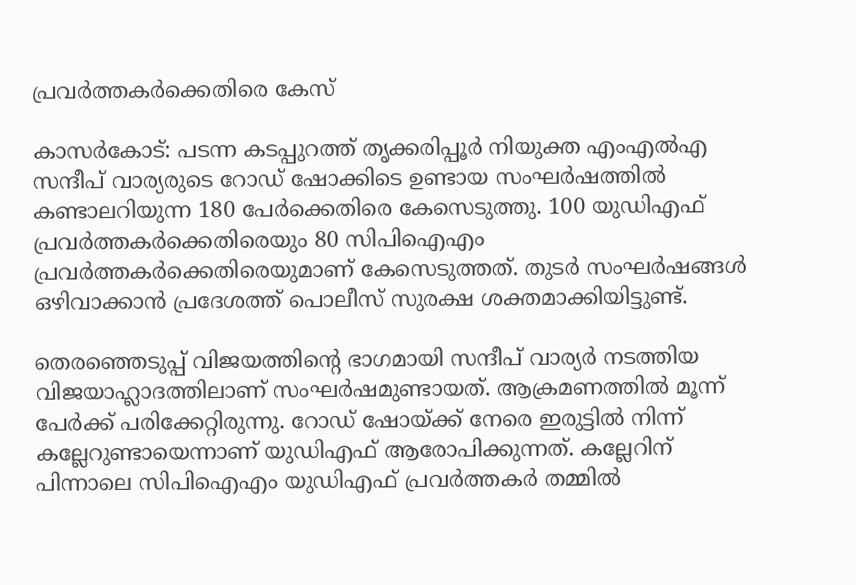പ്രവർത്തകർക്കെതിരെ കേസ്

കാസര്‍കോട്: പടന്ന കടപ്പുറത്ത് തൃക്കരിപ്പൂര്‍ നിയുക്ത എംഎല്‍എ സന്ദീപ് വാര്യരുടെ റോഡ് ഷോക്കിടെ ഉണ്ടായ സംഘര്‍ഷത്തില്‍ കണ്ടാലറിയുന്ന 180 പേര്‍ക്കെതിരെ കേസെടുത്തു. 100 യുഡിഎഫ് പ്രവര്‍ത്തകര്‍ക്കെതിരെയും 80 സിപിഐഎം പ്രവര്‍ത്തകര്‍ക്കെതിരെയുമാണ് കേസെടുത്തത്. തുടര്‍ സംഘര്‍ഷങ്ങള്‍ ഒഴിവാക്കാന്‍ പ്രദേശത്ത് പൊലീസ് സുരക്ഷ ശക്തമാക്കിയിട്ടുണ്ട്.

തെരഞ്ഞെടുപ്പ് വിജയത്തിന്റെ ഭാഗമായി സന്ദീപ് വാര്യര്‍ നടത്തിയ വിജയാഹ്ലാദത്തിലാണ് സംഘര്‍ഷമുണ്ടായത്. ആക്രമണത്തില്‍ മൂന്ന് പേര്‍ക്ക് പരിക്കേറ്റിരുന്നു. റോഡ് ഷോയ്ക്ക് നേരെ ഇരുട്ടില്‍ നിന്ന് കല്ലേറുണ്ടായെന്നാണ് യുഡിഎഫ് ആരോപിക്കുന്നത്. കല്ലേറിന് പിന്നാലെ സിപിഐഎം യുഡിഎഫ് പ്രവര്‍ത്തകര്‍ തമ്മില്‍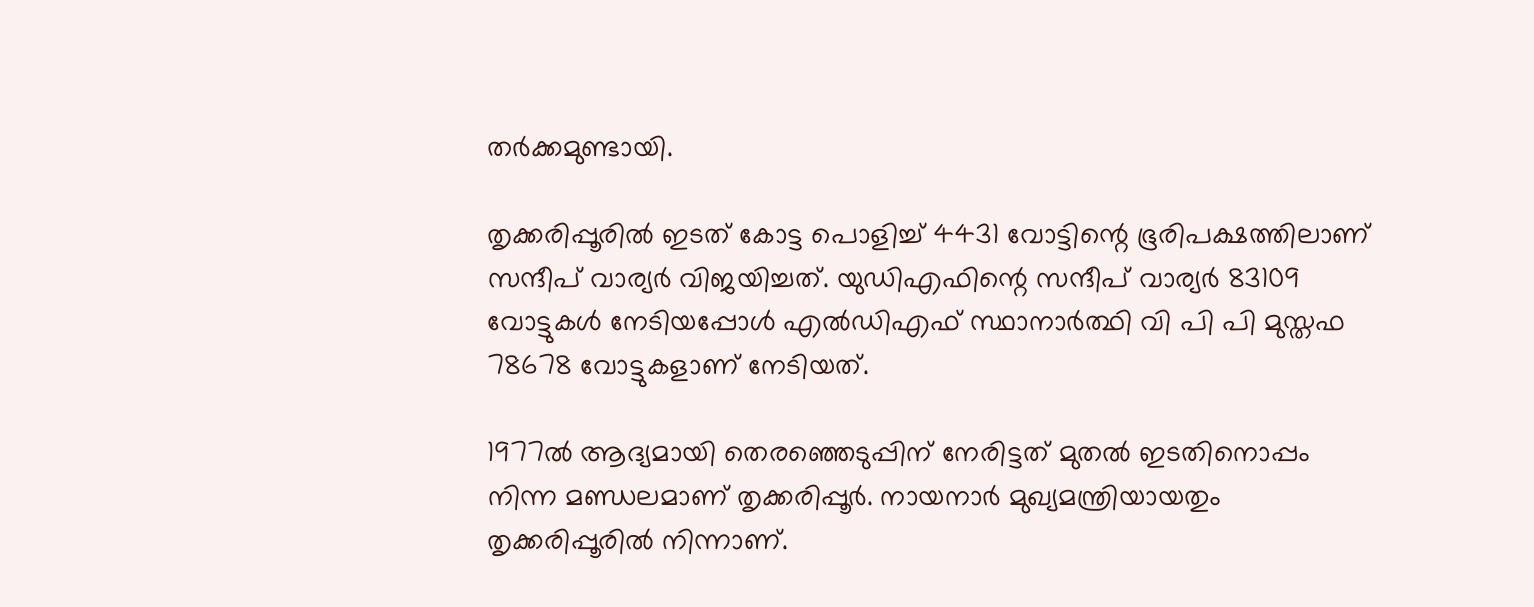തര്‍ക്കമുണ്ടായി.

തൃക്കരിപ്പൂരില്‍ ഇടത് കോട്ട പൊളിച്ച് 4431 വോട്ടിന്റെ ഭൂരിപക്ഷത്തിലാണ് സന്ദീപ് വാര്യര്‍ വിജയിച്ചത്. യുഡിഎഫിന്റെ സന്ദീപ് വാര്യര്‍ 83109 വോട്ടുകള്‍ നേടിയപ്പോള്‍ എല്‍ഡിഎഫ് സ്ഥാനാര്‍ത്ഥി വി പി പി മുസ്തഫ 78678 വോട്ടുകളാണ് നേടിയത്.

1977ല്‍ ആദ്യമായി തെരഞ്ഞെടുപ്പിന് നേരിട്ടത് മുതല്‍ ഇടതിനൊപ്പം നിന്ന മണ്ഡലമാണ് തൃക്കരിപ്പൂര്‍. നായനാര്‍ മുഖ്യമന്ത്രിയായതും തൃക്കരിപ്പൂരില്‍ നിന്നാണ്.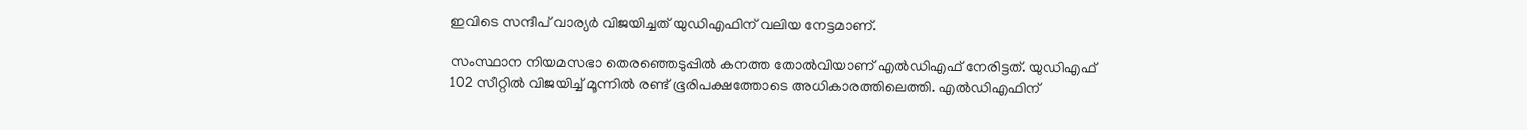ഇവിടെ സന്ദീപ് വാര്യര്‍ വിജയിച്ചത് യുഡിഎഫിന് വലിയ നേട്ടമാണ്.

സംസ്ഥാന നിയമസഭാ തെരഞ്ഞെടുപ്പില്‍ കനത്ത തോല്‍വിയാണ് എല്‍ഡിഎഫ് നേരിട്ടത്. യുഡിഎഫ് 102 സീറ്റില്‍ വിജയിച്ച് മൂന്നില്‍ രണ്ട് ഭൂരിപക്ഷത്തോടെ അധികാരത്തിലെത്തി. എല്‍ഡിഎഫിന്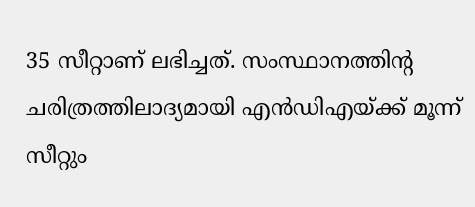35 സീറ്റാണ് ലഭിച്ചത്. സംസ്ഥാനത്തിന്റ ചരിത്രത്തിലാദ്യമായി എന്‍ഡിഎയ്ക്ക് മൂന്ന് സീറ്റും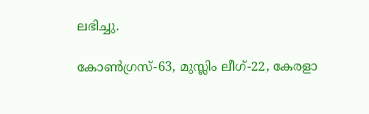ലഭിച്ചു.

കോണ്‍ഗ്രസ്-63, മുസ്ലിം ലീഗ്-22, കേരളാ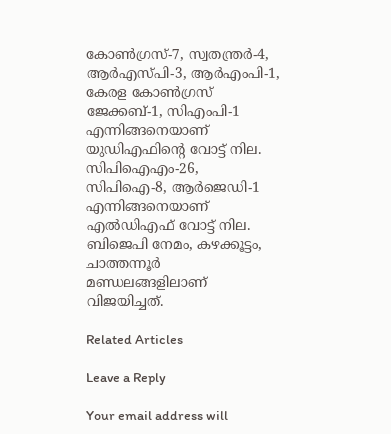കോണ്‍ഗ്രസ്-7, സ്വതന്ത്രര്‍-4, ആര്‍എസ്പി-3, ആര്‍എംപി-1, കേരള കോണ്‍ഗ്രസ് ജേക്കബ്-1, സിഎംപി-1 എന്നിങ്ങനെയാണ് യുഡിഎഫിന്റെ വോട്ട് നില. സിപിഐഎം-26, സിപിഐ-8, ആര്‍ജെഡി-1 എന്നിങ്ങനെയാണ് എല്‍ഡിഎഫ് വോട്ട് നില. ബിജെപി നേമം, കഴക്കൂട്ടം, ചാത്തന്നൂര്‍ മണ്ഡലങ്ങളിലാണ് വിജയിച്ചത്.

Related Articles

Leave a Reply

Your email address will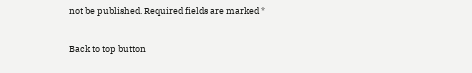not be published. Required fields are marked *

Back to top button